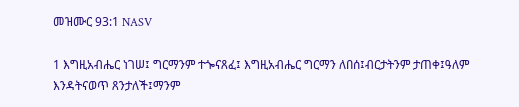መዝሙር 93:1 NASV

1 እግዚአብሔር ነገሠ፤ ግርማንም ተጐናጸፈ፤ እግዚአብሔር ግርማን ለበሰ፤ብርታትንም ታጠቀ፤ዓለም እንዳትናወጥ ጸንታለች፤ማንም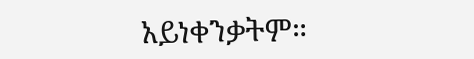አይነቀንቃትም።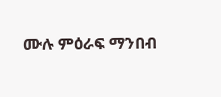ሙሉ ምዕራፍ ማንበብ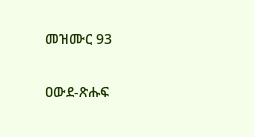መዝሙር 93

ዐውደ-ጽሑፍ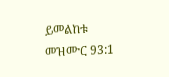ይመልከቱ መዝሙር 93:1